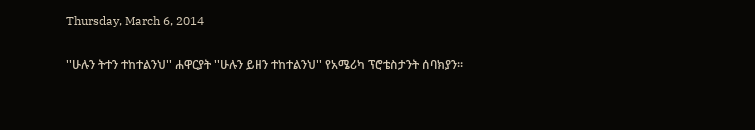Thursday, March 6, 2014

''ሁሉን ትተን ተከተልንህ'' ሐዋርያት ''ሁሉን ይዘን ተከተልንህ'' የአሜሪካ ፕሮቴስታንት ሰባክያን።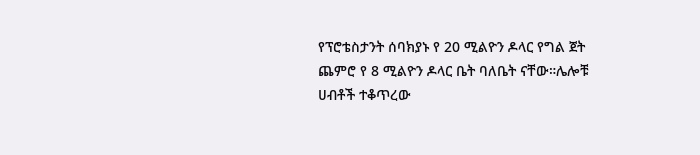የፕሮቴስታንት ሰባክያኑ የ 20 ሚልዮን ዶላር የግል ጀት ጨምሮ የ 8 ሚልዮን ዶላር ቤት ባለቤት ናቸው።ሌሎቹ ሀብቶች ተቆጥረው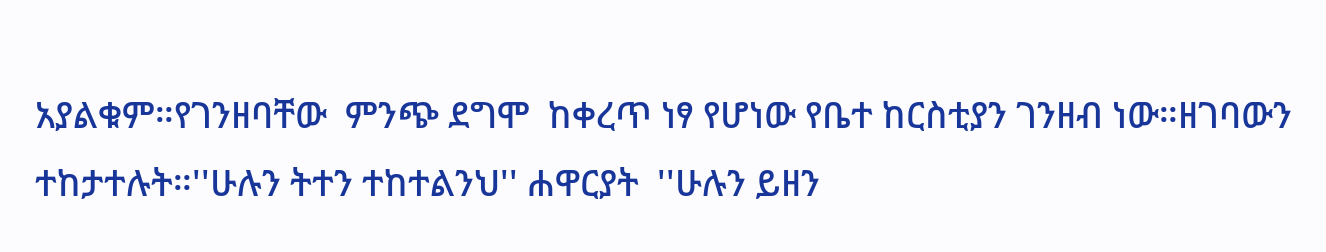አያልቁም።የገንዘባቸው  ምንጭ ደግሞ  ከቀረጥ ነፃ የሆነው የቤተ ከርስቲያን ገንዘብ ነው።ዘገባውን ተከታተሉት።''ሁሉን ትተን ተከተልንህ'' ሐዋርያት  ''ሁሉን ይዘን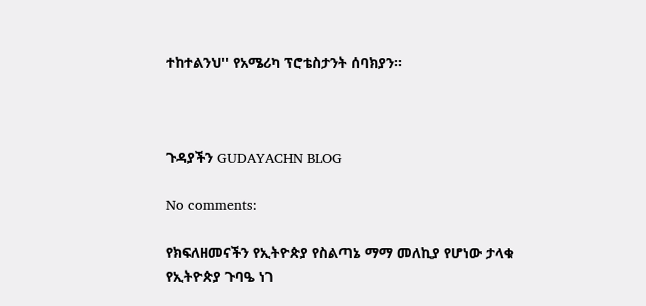ተከተልንህ'' የአሜሪካ ፕሮቴስታንት ሰባክያን።



ጉዳያችን GUDAYACHN BLOG

No comments:

የክፍለዘመናችን የኢትዮጵያ የስልጣኔ ማማ መለኪያ የሆነው ታላቁ የኢትዮጵያ ጉባዔ ነገ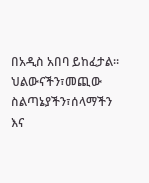በአዲስ አበባ ይከፈታል። ህልውናችን፣መጪው ስልጣኔያችን፣ሰላማችን እና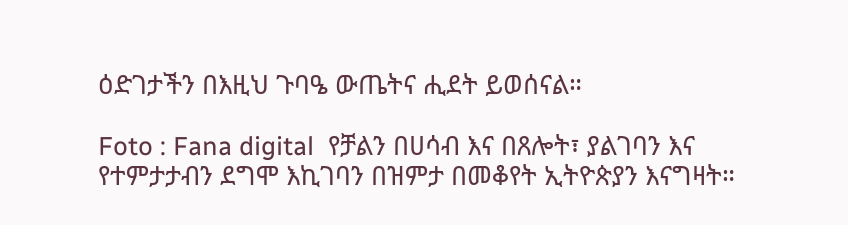ዕድገታችን በእዚህ ጉባዔ ውጤትና ሒደት ይወሰናል።

Foto : Fana digital  የቻልን በሀሳብ እና በጸሎት፣ ያልገባን እና የተምታታብን ደግሞ እኪገባን በዝምታ በመቆየት ኢትዮጵያን እናግዛት።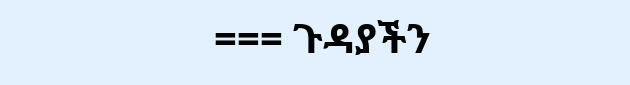=== ጉዳያችን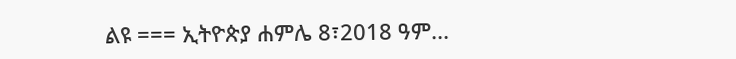ልዩ === ኢትዮጵያ ሐምሌ 8፣2018 ዓም...